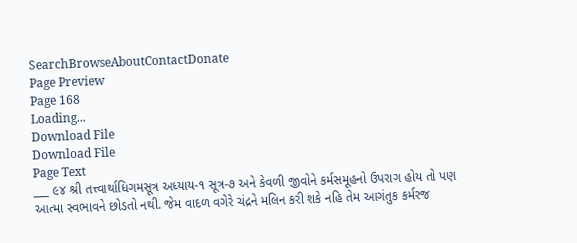SearchBrowseAboutContactDonate
Page Preview
Page 168
Loading...
Download File
Download File
Page Text
___ ૯૪ શ્રી તત્ત્વાર્થાધિગમસૂત્ર અધ્યાય-૧ સૂત્ર-૭ અને કેવળી જીવોને કર્મસમૂહનો ઉપરાગ હોય તો પણ આત્મા સ્વભાવને છોડતો નથી. જેમ વાદળ વગેરે ચંદ્રને મલિન કરી શકે નહિ તેમ આગંતુક કર્મરજ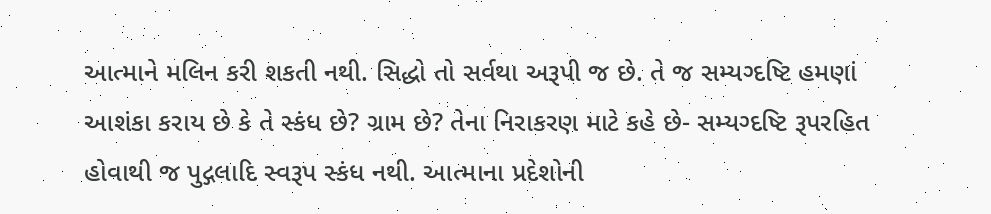આત્માને મલિન કરી શકતી નથી. સિદ્ધો તો સર્વથા અરૂપી જ છે. તે જ સમ્યગ્દષ્ટિ હમણાં આશંકા કરાય છે કે તે સ્કંધ છે? ગ્રામ છે? તેના નિરાકરણ માટે કહે છે- સમ્યગ્દષ્ટિ રૂપરહિત હોવાથી જ પુદ્ગલાદિ સ્વરૂપ સ્કંધ નથી. આત્માના પ્રદેશોની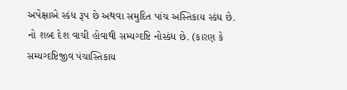અપેક્ષાએ સ્કંધ રૂપ છે અથવા સમુદિત પાંચ અસ્તિકાય સ્કંધ છે. નો શબ્દ દેશ વાચી હોવાથી સમ્યગ્દષ્ટિ નોસ્કંધ છે. (કારણ કે સમ્યગ્દષ્ટિજીવ પંચાસ્તિકાય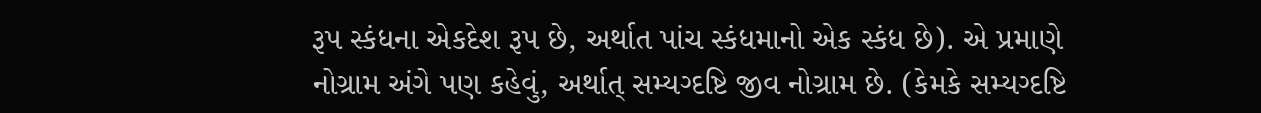રૂપ સ્કંધના એકદેશ રૂપ છે, અર્થાત પાંચ સ્કંધમાનો એક સ્કંધ છે). એ પ્રમાણે નોગ્રામ અંગે પણ કહેવું, અર્થાત્ સમ્યગ્દષ્ટિ જીવ નોગ્રામ છે. (કેમકે સમ્યગ્દષ્ટિ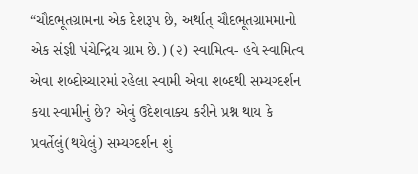“ચૌદભૂતગ્રામના એક દેશરૂપ છે, અર્થાત્ ચૌદભૂતગ્રામમાનો એક સંજ્ઞી પંચેન્દ્રિય ગ્રામ છે.) (૨) સ્વામિત્વ- હવે સ્વામિત્વ એવા શબ્દોચ્ચારમાં રહેલા સ્વામી એવા શબ્દથી સમ્યગ્દર્શન કયા સ્વામીનું છે? એવું ઉદેશવાક્ય કરીને પ્રશ્ન થાય કે પ્રવર્તેલું(થયેલું) સમ્યગ્દર્શન શું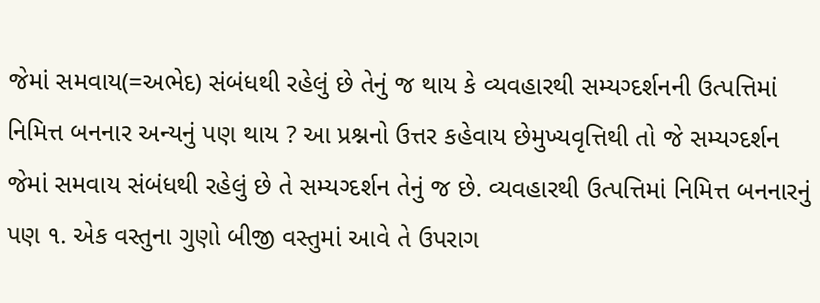જેમાં સમવાય(=અભેદ) સંબંધથી રહેલું છે તેનું જ થાય કે વ્યવહારથી સમ્યગ્દર્શનની ઉત્પત્તિમાં નિમિત્ત બનનાર અન્યનું પણ થાય ? આ પ્રશ્નનો ઉત્તર કહેવાય છેમુખ્યવૃત્તિથી તો જે સમ્યગ્દર્શન જેમાં સમવાય સંબંધથી રહેલું છે તે સમ્યગ્દર્શન તેનું જ છે. વ્યવહારથી ઉત્પત્તિમાં નિમિત્ત બનનારનું પણ ૧. એક વસ્તુના ગુણો બીજી વસ્તુમાં આવે તે ઉપરાગ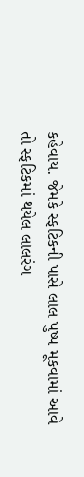કહેવાય. જેમકે સ્ફટિકની પાસે લાલ પુષ્પ મૂકવામાં આવે તો સ્ફટિકમાં થયેલ લાલરંગ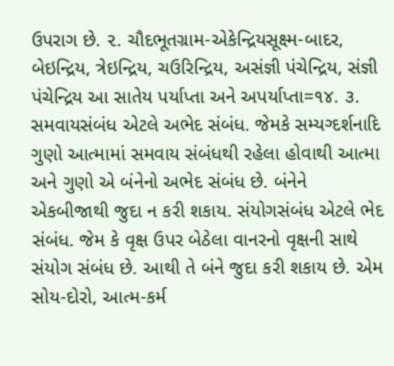ઉપરાગ છે. ૨. ચૌદભૂતગ્રામ-એકેન્દ્રિયસૂક્ષ્મ-બાદર, બેઇન્દ્રિય, ત્રેઇન્દ્રિય, ચઉરિન્દ્રિય, અસંજ્ઞી પંચેન્દ્રિય, સંજ્ઞી પંચેન્દ્રિય આ સાતેય પર્યાપ્તા અને અપર્યાપ્તા=૧૪. ૩. સમવાયસંબંધ એટલે અભેદ સંબંધ. જેમકે સમ્યગ્દર્શનાદિ ગુણો આત્મામાં સમવાય સંબંધથી રહેલા હોવાથી આત્મા અને ગુણો એ બંનેનો અભેદ સંબંધ છે. બંનેને એકબીજાથી જુદા ન કરી શકાય. સંયોગસંબંધ એટલે ભેદ સંબંધ. જેમ કે વૃક્ષ ઉપર બેઠેલા વાનરનો વૃક્ષની સાથે સંયોગ સંબંધ છે. આથી તે બંને જુદા કરી શકાય છે. એમ સોય-દોરો, આત્મ-કર્મ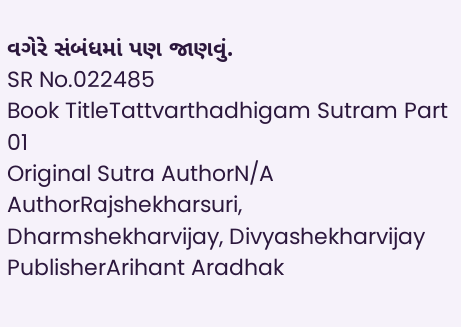વગેરે સંબંધમાં પણ જાણવું.
SR No.022485
Book TitleTattvarthadhigam Sutram Part 01
Original Sutra AuthorN/A
AuthorRajshekharsuri, Dharmshekharvijay, Divyashekharvijay
PublisherArihant Aradhak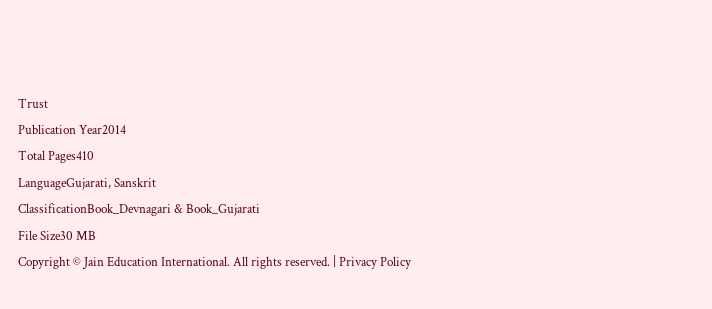Trust
Publication Year2014
Total Pages410
LanguageGujarati, Sanskrit
ClassificationBook_Devnagari & Book_Gujarati
File Size30 MB
Copyright © Jain Education International. All rights reserved. | Privacy Policy